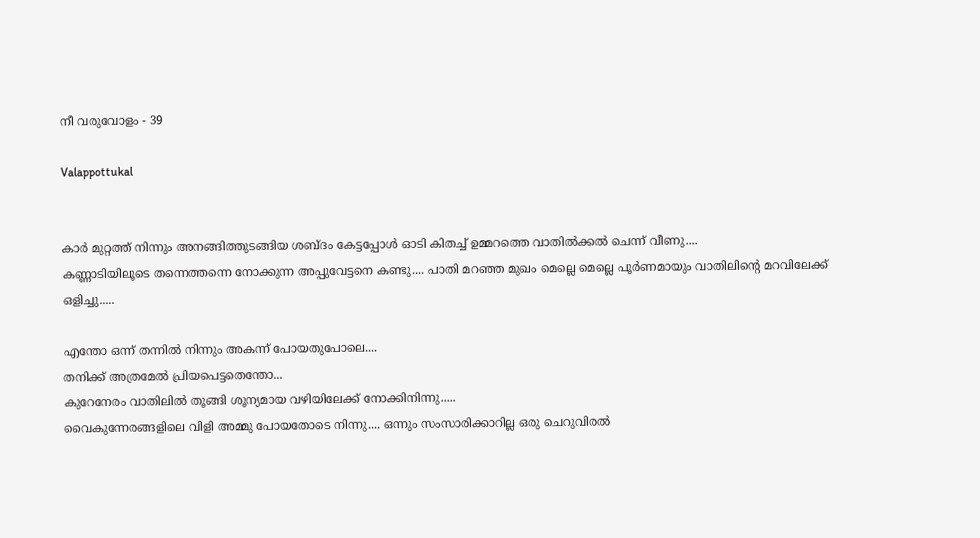നീ വരുവോളം - 39

Valappottukal


കാർ മുറ്റത്ത് നിന്നും അനങ്ങിത്തുടങ്ങിയ ശബ്ദം കേട്ടപ്പോൾ ഓടി കിതച്ച് ഉമ്മറത്തെ വാതിൽക്കൽ ചെന്ന് വീണു....
കണ്ണാടിയിലൂടെ തന്നെത്തന്നെ നോക്കുന്ന അപ്പുവേട്ടനെ കണ്ടു.... പാതി മറഞ്ഞ മുഖം മെല്ലെ മെല്ലെ പൂർണമായും വാതിലിന്റെ മറവിലേക്ക് ഒളിച്ചു.....

എന്തോ ഒന്ന് തന്നിൽ നിന്നും അകന്ന് പോയതുപോലെ....
തനിക്ക് അത്രമേൽ പ്രിയപെട്ടതെന്തോ...
കുറേനേരം വാതിലിൽ തൂങ്ങി ശൂന്യമായ വഴിയിലേക്ക് നോക്കിനിന്നു.....
വൈകുന്നേരങ്ങളിലെ വിളി അമ്മു പോയതോടെ നിന്നു.... ഒന്നും സംസാരിക്കാറില്ല ഒരു ചെറുവിരൽ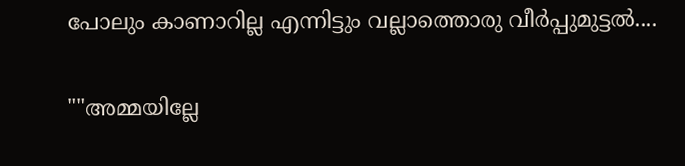പോലും കാണാറില്ല എന്നിട്ടും വല്ലാത്തൊരു വീർപ്പുമുട്ടൽ....

""അമ്മയില്ലേ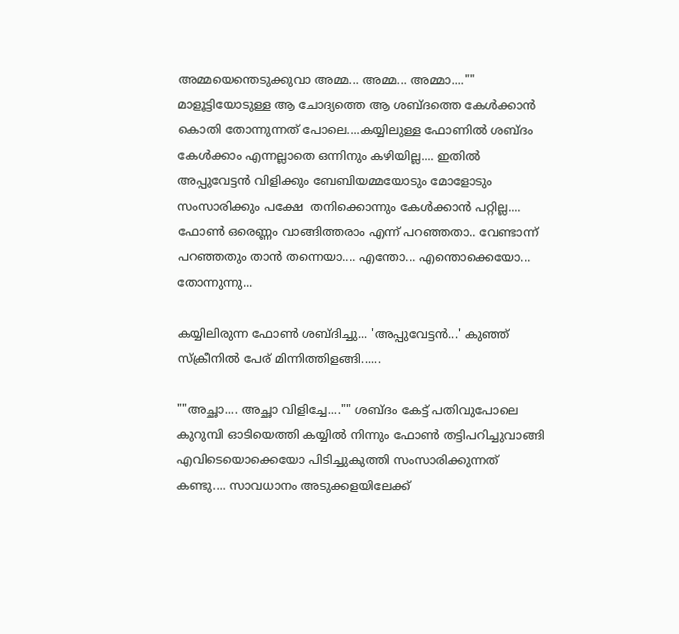അമ്മയെന്തെടുക്കുവാ അമ്മ... അമ്മ... അമ്മാ...."" മാളൂട്ടിയോടുള്ള ആ ചോദ്യത്തെ ആ ശബ്ദത്തെ കേൾക്കാൻ കൊതി തോന്നുന്നത് പോലെ....കയ്യിലുള്ള ഫോണിൽ ശബ്ദം കേൾക്കാം എന്നല്ലാതെ ഒന്നിനും കഴിയില്ല.... ഇതിൽ അപ്പുവേട്ടൻ വിളിക്കും ബേബിയമ്മയോടും മോളോടും സംസാരിക്കും പക്ഷേ  തനിക്കൊന്നും കേൾക്കാൻ പറ്റില്ല....  ഫോൺ ഒരെണ്ണം വാങ്ങിത്തരാം എന്ന് പറഞ്ഞതാ.. വേണ്ടാന്ന് പറഞ്ഞതും താൻ തന്നെയാ.... എന്തോ... എന്തൊക്കെയോ... തോന്നുന്നു...

കയ്യിലിരുന്ന ഫോൺ ശബ്‌ദിച്ചു... 'അപ്പുവേട്ടൻ...' കുഞ്ഞ് സ്‌ക്രീനിൽ പേര് മിന്നിത്തിളങ്ങി......

""അച്ഛാ.... അച്ഛാ വിളിച്ചേ...."" ശബ്ദം കേട്ട് പതിവുപോലെ കുറുമ്പി ഓടിയെത്തി കയ്യിൽ നിന്നും ഫോൺ തട്ടിപറിച്ചുവാങ്ങി എവിടെയൊക്കെയോ പിടിച്ചുകുത്തി സംസാരിക്കുന്നത് കണ്ടു.... സാവധാനം അടുക്കളയിലേക്ക്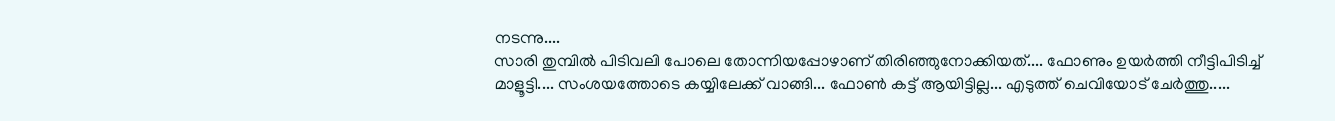നടന്നു....
സാരി തുമ്പിൽ പിടിവലി പോലെ തോന്നിയപ്പോഴാണ് തിരിഞ്ഞുനോക്കിയത്.... ഫോണും ഉയർത്തി നീട്ടിപിടിച്ച് മാളൂട്ടി.... സംശയത്തോടെ കയ്യിലേക്ക് വാങ്ങി... ഫോൺ കട്ട്‌ ആയിട്ടില്ല... എടുത്ത് ചെവിയോട് ചേർത്തു.....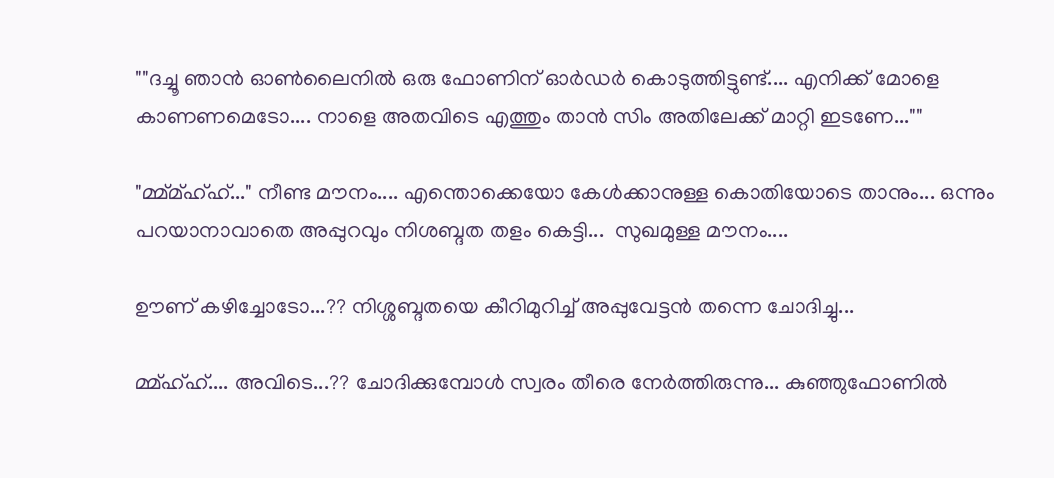""ദച്ചൂ ഞാൻ ഓൺലൈനിൽ ഒരു ഫോണിന് ഓർഡർ കൊടുത്തിട്ടുണ്ട്.... എനിക്ക് മോളെ കാണണമെടോ.... നാളെ അതവിടെ എത്തും താൻ സിം അതിലേക്ക് മാറ്റി ഇടണേ...""

"മ്മ്മ്ഹ്ഹ്..." നീണ്ട മൗനം.... എന്തൊക്കെയോ കേൾക്കാനുള്ള കൊതിയോടെ താനും... ഒന്നും പറയാനാവാതെ അപ്പുറവും നിശബ്ദത തളം കെട്ടി...  സുഖമുള്ള മൗനം....

ഊണ് കഴിച്ചോടോ...?? നിശ്ശബ്ദതയെ കീറിമുറിച്ച് അപ്പുവേട്ടൻ തന്നെ ചോദിച്ചു...

മ്മ്ഹ്ഹ്.... അവിടെ...?? ചോദിക്കുമ്പോൾ സ്വരം തീരെ നേർത്തിരുന്നു... കുഞ്ഞുഫോണിൽ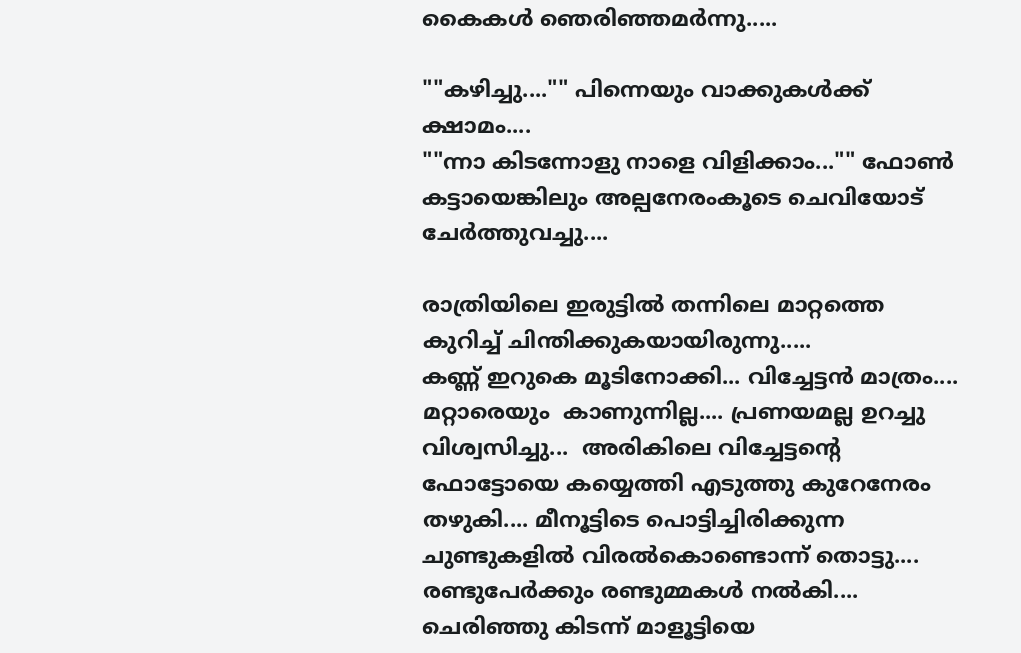കൈകൾ ഞെരിഞ്ഞമർന്നു.....

""കഴിച്ചു...."" പിന്നെയും വാക്കുകൾക്ക് ക്ഷാമം....
""ന്നാ കിടന്നോളു നാളെ വിളിക്കാം..."" ഫോൺ കട്ടായെങ്കിലും അല്പനേരംകൂടെ ചെവിയോട് ചേർത്തുവച്ചു....

രാത്രിയിലെ ഇരുട്ടിൽ തന്നിലെ മാറ്റത്തെ കുറിച്ച് ചിന്തിക്കുകയായിരുന്നു.....
കണ്ണ് ഇറുകെ മൂടിനോക്കി... വിച്ചേട്ടൻ മാത്രം.... മറ്റാരെയും  കാണുന്നില്ല.... പ്രണയമല്ല ഉറച്ചു വിശ്വസിച്ചു...  അരികിലെ വിച്ചേട്ടന്റെ ഫോട്ടോയെ കയ്യെത്തി എടുത്തു കുറേനേരം തഴുകി.... മീനൂട്ടിടെ പൊട്ടിച്ചിരിക്കുന്ന ചുണ്ടുകളിൽ വിരൽകൊണ്ടൊന്ന് തൊട്ടു.... രണ്ടുപേർക്കും രണ്ടുമ്മകൾ നൽകി.... ചെരിഞ്ഞു കിടന്ന് മാളൂട്ടിയെ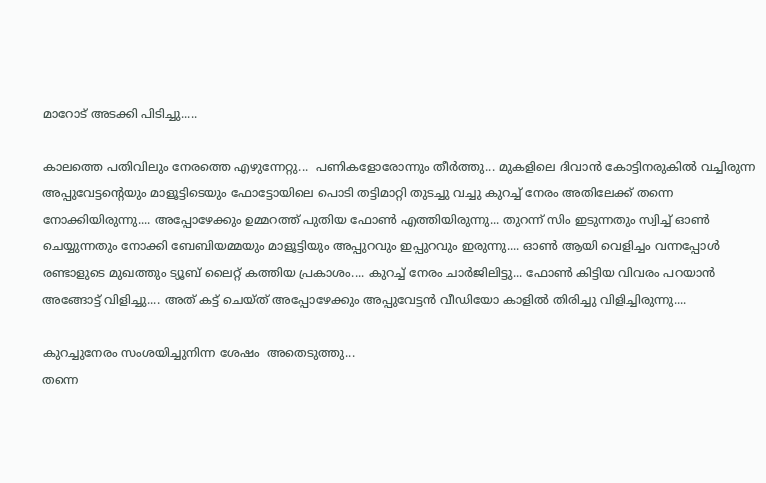മാറോട് അടക്കി പിടിച്ചു.....

കാലത്തെ പതിവിലും നേരത്തെ എഴുന്നേറ്റു...  പണികളോരോന്നും തീർത്തു... മുകളിലെ ദിവാൻ കോട്ടിനരുകിൽ വച്ചിരുന്ന അപ്പുവേട്ടന്റെയും മാളൂട്ടിടെയും ഫോട്ടോയിലെ പൊടി തട്ടിമാറ്റി തുടച്ചു വച്ചു കുറച്ച് നേരം അതിലേക്ക് തന്നെ നോക്കിയിരുന്നു.... അപ്പോഴേക്കും ഉമ്മറത്ത് പുതിയ ഫോൺ എത്തിയിരുന്നു... തുറന്ന് സിം ഇടുന്നതും സ്വിച്ച് ഓൺ ചെയ്യുന്നതും നോക്കി ബേബിയമ്മയും മാളൂട്ടിയും അപ്പുറവും ഇപ്പുറവും ഇരുന്നു.... ഓൺ ആയി വെളിച്ചം വന്നപ്പോൾ രണ്ടാളുടെ മുഖത്തും ട്യൂബ് ലൈറ്റ് കത്തിയ പ്രകാശം.... കുറച്ച് നേരം ചാർജിലിട്ടു... ഫോൺ കിട്ടിയ വിവരം പറയാൻ അങ്ങോട്ട് വിളിച്ചു.... അത് കട്ട് ചെയ്ത് അപ്പോഴേക്കും അപ്പുവേട്ടൻ വീഡിയോ കാളിൽ തിരിച്ചു വിളിച്ചിരുന്നു....

കുറച്ചുനേരം സംശയിച്ചുനിന്ന ശേഷം  അതെടുത്തു...
തന്നെ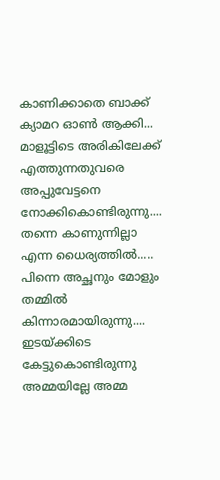കാണിക്കാതെ ബാക്ക് ക്യാമറ ഓൺ ആക്കി... മാളൂട്ടിടെ അരികിലേക്ക് എത്തുന്നതുവരെ  അപ്പുവേട്ടനെ നോക്കികൊണ്ടിരുന്നു.... തന്നെ കാണുന്നില്ലാ എന്ന ധൈര്യത്തിൽ..... പിന്നെ അച്ഛനും മോളും തമ്മിൽ കിന്നാരമായിരുന്നു.... ഇടയ്ക്കിടെ കേട്ടുകൊണ്ടിരുന്നു അമ്മയില്ലേ അമ്മ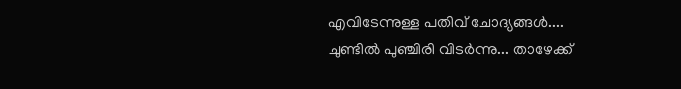എവിടേന്നുള്ള പതിവ് ചോദ്യങ്ങൾ....
ചുണ്ടിൽ പുഞ്ചിരി വിടർന്നു... താഴേക്ക്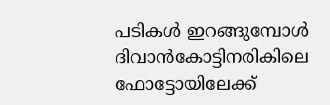പടികൾ ഇറങ്ങുമ്പോൾ ദിവാൻകോട്ടിനരികിലെ ഫോട്ടോയിലേക്ക്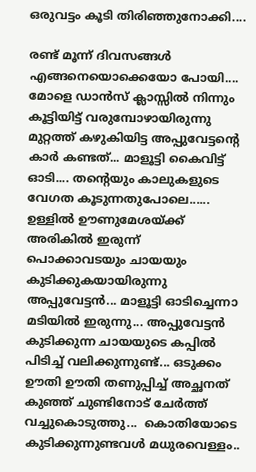ഒരുവട്ടം കൂടി തിരിഞ്ഞുനോക്കി....

രണ്ട് മൂന്ന് ദിവസങ്ങൾ എങ്ങനെയൊക്കെയോ പോയി.... മോളെ ഡാൻസ് ക്ലാസ്സിൽ നിന്നും കൂട്ടിയിട്ട് വരുമ്പോഴായിരുന്നു മുറ്റത്ത് കഴുകിയിട്ട അപ്പുവേട്ടന്റെ കാർ കണ്ടത്... മാളൂട്ടി കൈവിട്ട് ഓടി.... തന്റെയും കാലുകളുടെ വേഗത കൂടുന്നതുപോലെ......
ഉള്ളിൽ ഊണുമേശയ്ക്ക് അരികിൽ ഇരുന്ന് പൊക്കാവടയും ചായയും കുടിക്കുകയായിരുന്നു അപ്പുവേട്ടൻ... മാളൂട്ടി ഓടിച്ചെന്നാ മടിയിൽ ഇരുന്നു... അപ്പുവേട്ടൻ കുടിക്കുന്ന ചായയുടെ കപ്പിൽ  പിടിച്ച് വലിക്കുന്നുണ്ട്... ഒടുക്കം ഊതി ഊതി തണുപ്പിച്ച് അച്ഛനത് കുഞ്ഞ് ചുണ്ടിനോട് ചേർത്ത് വച്ചുകൊടുത്തു...  കൊതിയോടെ കുടിക്കുന്നുണ്ടവൾ മധുരവെള്ളം..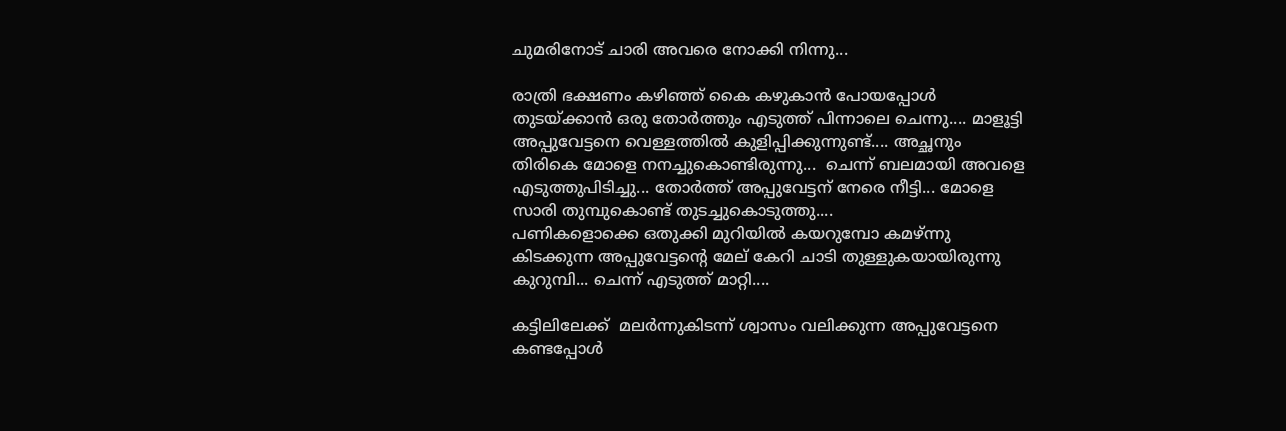ചുമരിനോട് ചാരി അവരെ നോക്കി നിന്നു...

രാത്രി ഭക്ഷണം കഴിഞ്ഞ് കൈ കഴുകാൻ പോയപ്പോൾ തുടയ്ക്കാൻ ഒരു തോർത്തും എടുത്ത് പിന്നാലെ ചെന്നു.... മാളൂട്ടി അപ്പുവേട്ടനെ വെള്ളത്തിൽ കുളിപ്പിക്കുന്നുണ്ട്.... അച്ഛനും തിരികെ മോളെ നനച്ചുകൊണ്ടിരുന്നു...  ചെന്ന് ബലമായി അവളെ എടുത്തുപിടിച്ചു... തോർത്ത് അപ്പുവേട്ടന് നേരെ നീട്ടി... മോളെ സാരി തുമ്പുകൊണ്ട് തുടച്ചുകൊടുത്തു....
പണികളൊക്കെ ഒതുക്കി മുറിയിൽ കയറുമ്പോ കമഴ്ന്നു കിടക്കുന്ന അപ്പുവേട്ടന്റെ മേല് കേറി ചാടി തുള്ളുകയായിരുന്നു കുറുമ്പി... ചെന്ന് എടുത്ത് മാറ്റി....

കട്ടിലിലേക്ക്  മലർന്നുകിടന്ന് ശ്വാസം വലിക്കുന്ന അപ്പുവേട്ടനെ കണ്ടപ്പോൾ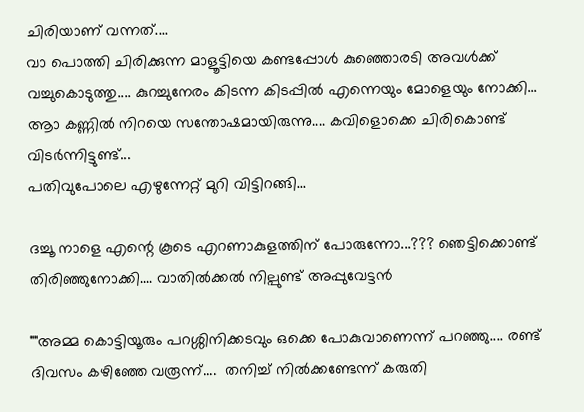ചിരിയാണ് വന്നത്....
വാ പൊത്തി ചിരിക്കുന്ന മാളൂട്ടിയെ കണ്ടപ്പോൾ കുഞ്ഞൊരടി അവൾക്ക് വച്ചുകൊടുത്തു.... കുറച്ചുനേരം കിടന്ന കിടപ്പിൽ എന്നെയും മോളെയും നോക്കി...
ആാ കണ്ണിൽ നിറയെ സന്തോഷമായിരുന്നു.... കവിളൊക്കെ ചിരികൊണ്ട് വിടർന്നിട്ടുണ്ട്...
പതിവുപോലെ എഴുന്നേറ്റ് മുറി വിട്ടിറങ്ങി...

ദച്ചൂ നാളെ എന്റെ കൂടെ എറണാകുളത്തിന് പോരുന്നോ...??? ഞെട്ടിക്കൊണ്ട് തിരിഞ്ഞുനോക്കി.... വാതിൽക്കൽ നില്പുണ്ട് അപ്പുവേട്ടൻ

""അമ്മ കൊട്ടിയൂരും പറശ്ശിനിക്കടവും ഒക്കെ പോകുവാണെന്ന് പറഞ്ഞു.... രണ്ട് ദിവസം കഴിഞ്ഞേ വരൂന്ന്....  തനിച്ച് നിൽക്കണ്ടേന്ന് കരുതി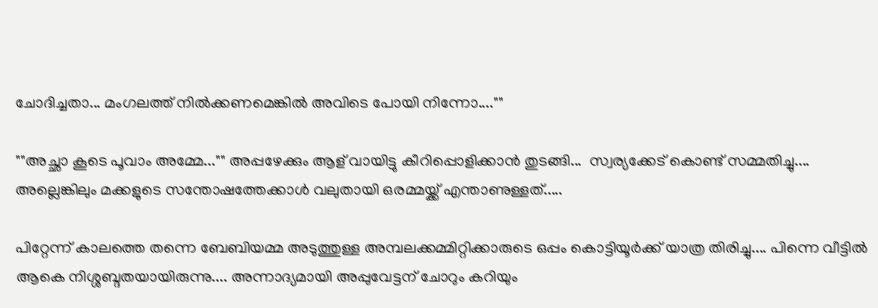ചോദിച്ചതാ... മംഗലത്ത് നിൽക്കണമെങ്കിൽ അവിടെ പോയി നിന്നോ....""

""അച്ഛാ കൂടെ പൂവാം അമ്മേ..."" അപ്പഴേക്കും ആള് വായിട്ടു കീറിപ്പൊളിക്കാൻ തുടങ്ങി...  സ്വര്യക്കേട് കൊണ്ട് സമ്മതിച്ചു....  അല്ലെങ്കിലും മക്കളുടെ സന്തോഷത്തേക്കാൾ വലുതായി ഒരമ്മയ്ക്ക് എന്താണുള്ളത്.....

പിറ്റേന്ന് കാലത്തെ തന്നെ ബേബിയമ്മ അടുത്തുള്ള അമ്പലക്കമ്മിറ്റിക്കാരുടെ ഒപ്പം കൊട്ടിയൂർക്ക് യാത്ര തിരിച്ചു.... പിന്നെ വീട്ടിൽ ആകെ നിശ്ശബ്ദതയായിരുന്നു.... അന്നാദ്യമായി അപ്പുവേട്ടന് ചോറും കറിയും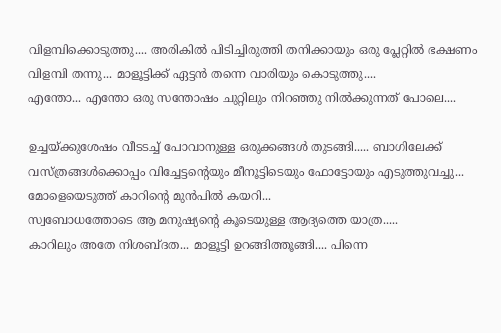വിളമ്പിക്കൊടുത്തു.... അരികിൽ പിടിച്ചിരുത്തി തനിക്കായും ഒരു പ്ലേറ്റിൽ ഭക്ഷണം  വിളമ്പി തന്നു... മാളൂട്ടിക്ക് ഏട്ടൻ തന്നെ വാരിയും കൊടുത്തു....
എന്തോ... എന്തോ ഒരു സന്തോഷം ചുറ്റിലും നിറഞ്ഞു നിൽക്കുന്നത് പോലെ....

ഉച്ചയ്ക്കുശേഷം വീടടച്ച് പോവാനുള്ള ഒരുക്കങ്ങൾ തുടങ്ങി..... ബാഗിലേക്ക് വസ്ത്രങ്ങൾക്കൊപ്പം വിച്ചേട്ടന്റെയും മീനൂട്ടിടെയും ഫോട്ടോയും എടുത്തുവച്ചു... മോളെയെടുത്ത് കാറിന്റെ മുൻപിൽ കയറി...
സ്വബോധത്തോടെ ആ മനുഷ്യന്റെ കൂടെയുള്ള ആദ്യത്തെ യാത്ര.....
കാറിലും അതേ നിശബ്ദത... മാളൂട്ടി ഉറങ്ങിത്തൂങ്ങി.... പിന്നെ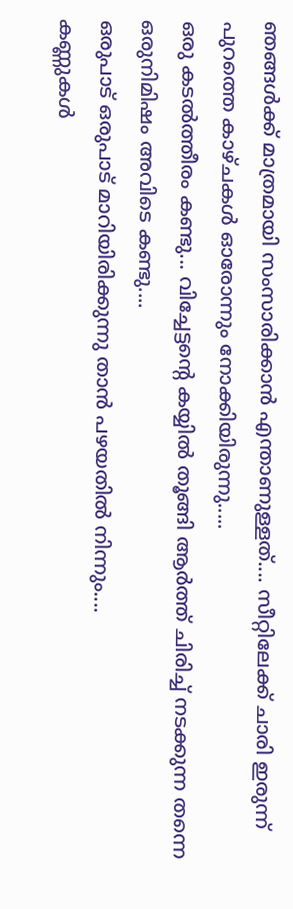ഞങ്ങൾക്ക് മാത്രമായി സംസാരിക്കാൻ എന്താണുള്ളത്.... സീറ്റിലേക്ക് ചാരി ഇരുന്ന് പുറത്തെ കാഴ്ചകൾ ഓരോന്നും നോക്കിയിരുന്നു.....
ഒരു കടൽത്തീരം കണ്ടു... വിച്ചേട്ടന്റെ കയ്യിൽ തൂങ്ങി ആർത്ത് ചിരിച്ച് നടക്കുന്ന തന്നെ ഒരുനിമിഷം അവിടെ കണ്ടു....
ഒരുപാട് ഒരുപാട് മാറിയിരിക്കുന്നു താൻ പഴയതിൽ നിന്നും....
കണ്ണുകൾ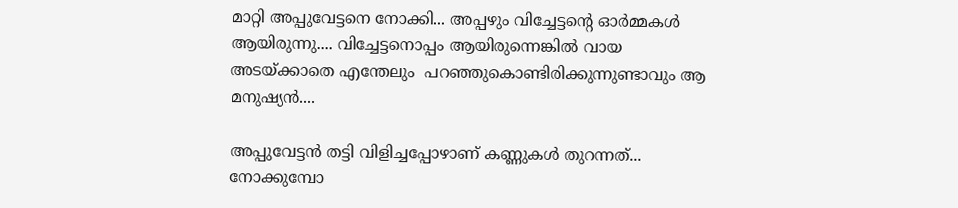മാറ്റി അപ്പുവേട്ടനെ നോക്കി... അപ്പഴും വിച്ചേട്ടന്റെ ഓർമ്മകൾ ആയിരുന്നു.... വിച്ചേട്ടനൊപ്പം ആയിരുന്നെങ്കിൽ വായ അടയ്ക്കാതെ എന്തേലും  പറഞ്ഞുകൊണ്ടിരിക്കുന്നുണ്ടാവും ആ മനുഷ്യൻ....

അപ്പുവേട്ടൻ തട്ടി വിളിച്ചപ്പോഴാണ് കണ്ണുകൾ തുറന്നത്... നോക്കുമ്പോ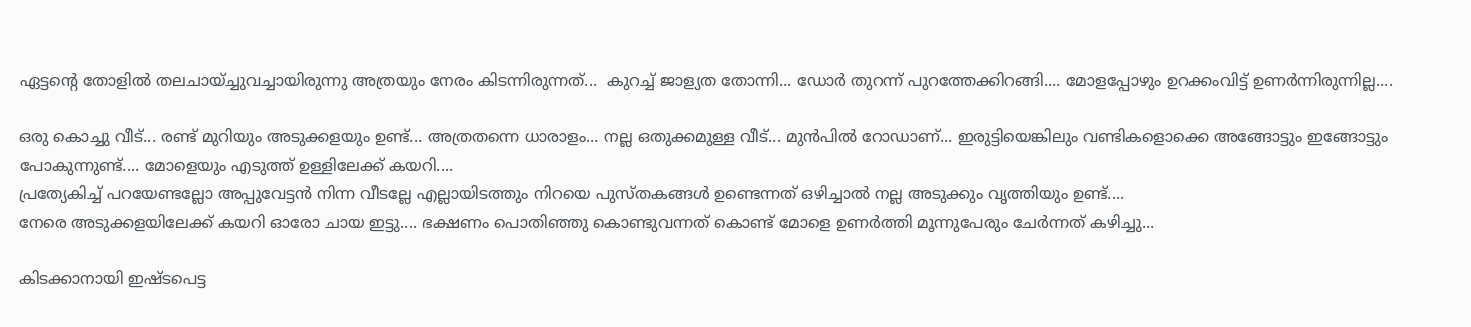ഏട്ടന്റെ തോളിൽ തലചായ്ച്ചുവച്ചായിരുന്നു അത്രയും നേരം കിടന്നിരുന്നത്...  കുറച്ച് ജാള്യത തോന്നി... ഡോർ തുറന്ന് പുറത്തേക്കിറങ്ങി.... മോളപ്പോഴും ഉറക്കംവിട്ട് ഉണർന്നിരുന്നില്ല....

ഒരു കൊച്ചു വീട്... രണ്ട് മുറിയും അടുക്കളയും ഉണ്ട്... അത്രതന്നെ ധാരാളം... നല്ല ഒതുക്കമുള്ള വീട്... മുൻപിൽ റോഡാണ്... ഇരുട്ടിയെങ്കിലും വണ്ടികളൊക്കെ അങ്ങോട്ടും ഇങ്ങോട്ടും പോകുന്നുണ്ട്.... മോളെയും എടുത്ത് ഉള്ളിലേക്ക് കയറി....
പ്രത്യേകിച്ച് പറയേണ്ടല്ലോ അപ്പുവേട്ടൻ നിന്ന വീടല്ലേ എല്ലായിടത്തും നിറയെ പുസ്തകങ്ങൾ ഉണ്ടെന്നത് ഒഴിച്ചാൽ നല്ല അടുക്കും വൃത്തിയും ഉണ്ട്....
നേരെ അടുക്കളയിലേക്ക് കയറി ഓരോ ചായ ഇട്ടു.... ഭക്ഷണം പൊതിഞ്ഞു കൊണ്ടുവന്നത് കൊണ്ട് മോളെ ഉണർത്തി മൂന്നുപേരും ചേർന്നത് കഴിച്ചു...

കിടക്കാനായി ഇഷ്ടപെട്ട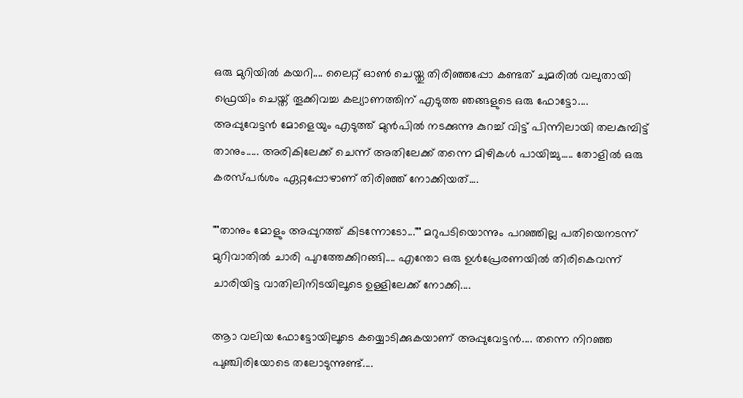ഒരു മുറിയിൽ കയറി.... ലൈറ്റ് ഓൺ ചെയ്തു തിരിഞ്ഞപ്പോ കണ്ടത് ചുമരിൽ വലുതായി ഫ്രെയിം ചെയ്ത് തൂക്കിവച്ച കല്യാണത്തിന് എടുത്ത ഞങ്ങളുടെ ഒരു ഫോട്ടോ....
അപ്പുവേട്ടൻ മോളെയും എടുത്ത് മുൻപിൽ നടക്കുന്നു കുറച്ച് വിട്ട് പിന്നിലായി തലകുമ്പിട്ട് താനും..... അരികിലേക്ക് ചെന്ന് അതിലേക്ക് തന്നെ മിഴികൾ പായിച്ചു..... തോളിൽ ഒരു കരസ്പർശം ഏറ്റപ്പോഴാണ് തിരിഞ്ഞ് നോക്കിയത്....

""താനും മോളും അപ്പുറത്ത് കിടന്നോടോ..."" മറുപടിയൊന്നും പറഞ്ഞില്ല പതിയെനടന്ന് മുറിവാതിൽ ചാരി പുറത്തേക്കിറങ്ങി.... എന്തോ ഒരു ഉൾപ്രേരണയിൽ തിരികെവന്ന് ചാരിയിട്ട വാതിലിനിടയിലൂടെ ഉള്ളിലേക്ക് നോക്കി....

ആാ വലിയ ഫോട്ടോയിലൂടെ കയ്യൊടിക്കുകയാണ് അപ്പുവേട്ടൻ.... തന്നെ നിറഞ്ഞ പുഞ്ചിരിയോടെ തലോടുന്നുണ്ട്....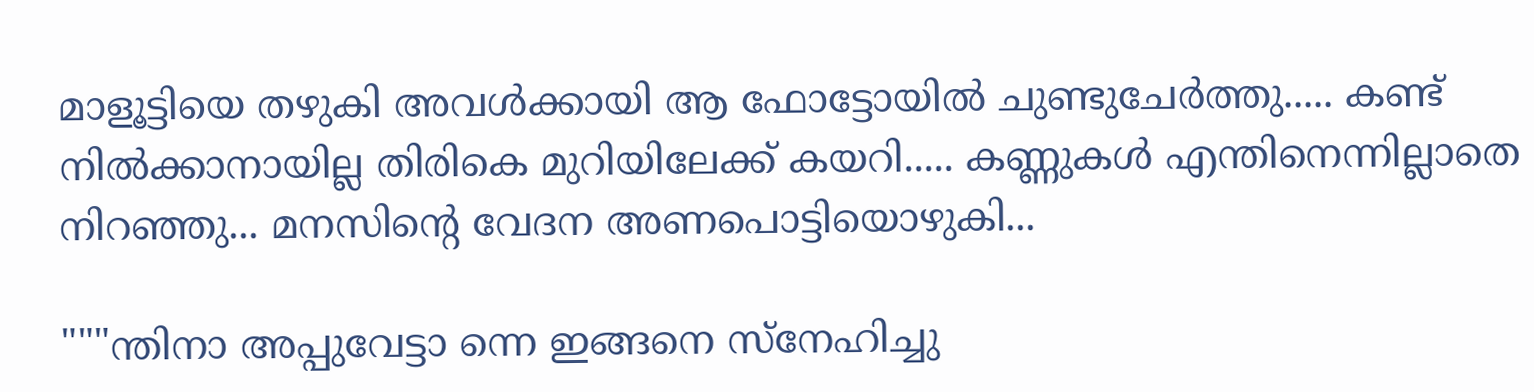മാളൂട്ടിയെ തഴുകി അവൾക്കായി ആ ഫോട്ടോയിൽ ചുണ്ടുചേർത്തു..... കണ്ട് നിൽക്കാനായില്ല തിരികെ മുറിയിലേക്ക് കയറി..... കണ്ണുകൾ എന്തിനെന്നില്ലാതെ നിറഞ്ഞു... മനസിന്റെ വേദന അണപൊട്ടിയൊഴുകി...

"""ന്തിനാ അപ്പുവേട്ടാ ന്നെ ഇങ്ങനെ സ്നേഹിച്ചു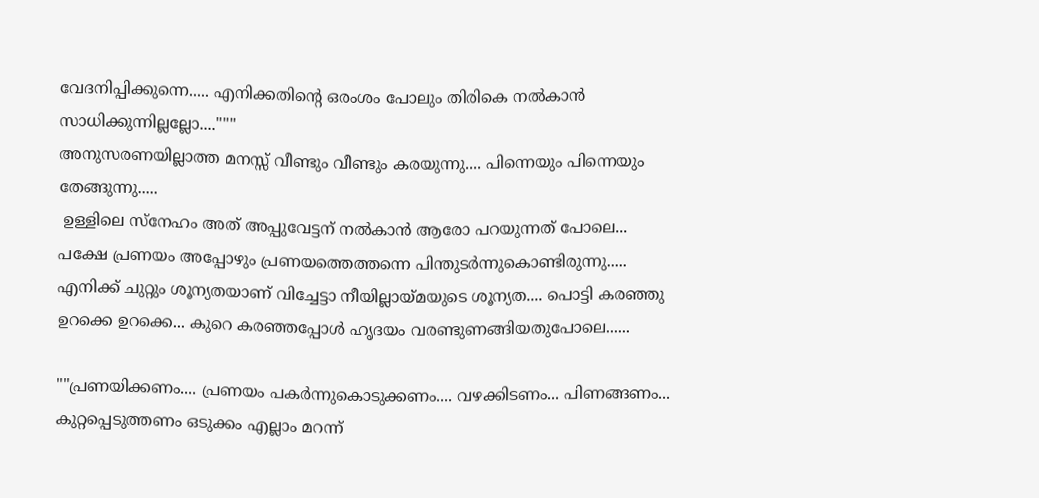വേദനിപ്പിക്കുന്നെ..... എനിക്കതിന്റെ ഒരംശം പോലും തിരികെ നൽകാൻ സാധിക്കുന്നില്ലല്ലോ...."""
അനുസരണയില്ലാത്ത മനസ്സ് വീണ്ടും വീണ്ടും കരയുന്നു.... പിന്നെയും പിന്നെയും തേങ്ങുന്നു.....
 ഉള്ളിലെ സ്നേഹം അത് അപ്പുവേട്ടന് നൽകാൻ ആരോ പറയുന്നത് പോലെ...
പക്ഷേ പ്രണയം അപ്പോഴും പ്രണയത്തെത്തന്നെ പിന്തുടർന്നുകൊണ്ടിരുന്നു.....
എനിക്ക് ചുറ്റും ശൂന്യതയാണ് വിച്ചേട്ടാ നീയില്ലായ്മയുടെ ശൂന്യത.... പൊട്ടി കരഞ്ഞു ഉറക്കെ ഉറക്കെ... കുറെ കരഞ്ഞപ്പോൾ ഹൃദയം വരണ്ടുണങ്ങിയതുപോലെ......

""പ്രണയിക്കണം.... പ്രണയം പകർന്നുകൊടുക്കണം.... വഴക്കിടണം... പിണങ്ങണം... കുറ്റപ്പെടുത്തണം ഒടുക്കം എല്ലാം മറന്ന്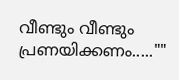വീണ്ടും വീണ്ടും പ്രണയിക്കണം.....""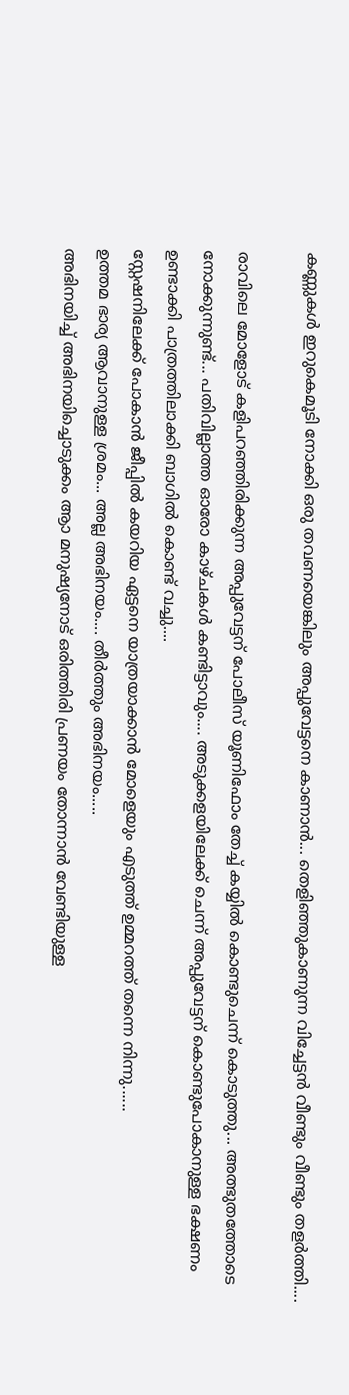കണ്ണുകൾ ഇറുകെമൂടി നോക്കി ഒരു തവണയെങ്കിലും അപ്പുവേട്ടനെ കാണാൻ... തെളിഞ്ഞുകാണുന്ന വിച്ചേട്ടൻ വീണ്ടും വീണ്ടും തളർത്തി....

രാവിലെ മോളോട് കളിപറഞ്ഞിരിക്കുന്ന അപ്പുവേട്ടന് പോലീസ് യൂണിഫോം തേച്ച് കയ്യിൽ കൊണ്ടുചെന്ന് കൊടുത്തു... അത്ഭുതത്തോടെ നോക്കുന്നുണ്ട്... പതിവില്ലാത്ത ഓരോ കാഴ്ചകൾ കണ്ടിട്ടാവും.... അടുക്കളയിലേക്ക് ചെന്ന് അപ്പുവേട്ടന് കൊണ്ടുപോകാനുള്ള ഭക്ഷണം ഉണ്ടാക്കി പാത്രത്തിലാക്കി ബാഗിൽ കൊണ്ട് വച്ചു....
സ്റ്റേഷനിലേക്ക് പോകാൻ ജീപ്പിൽ കയറിയ ഏട്ടനെ യാത്രയാക്കാൻ മോളെയും എടുത്ത് ഉമ്മറത്ത് തന്നെ നിന്നു......
ഉത്തമ ഭാര്യ ആവാനുള്ള ശ്രമം... അല്ല അഭിനയം.... തീർത്തും അഭിനയം.....
അഭിനയിച്ച് അഭിനയിച്ചൊടുക്കം ആാ മനുഷ്യനോട് ഒരിത്തിരി പ്രണയം തോന്നാൻ വേണ്ടിയുള്ള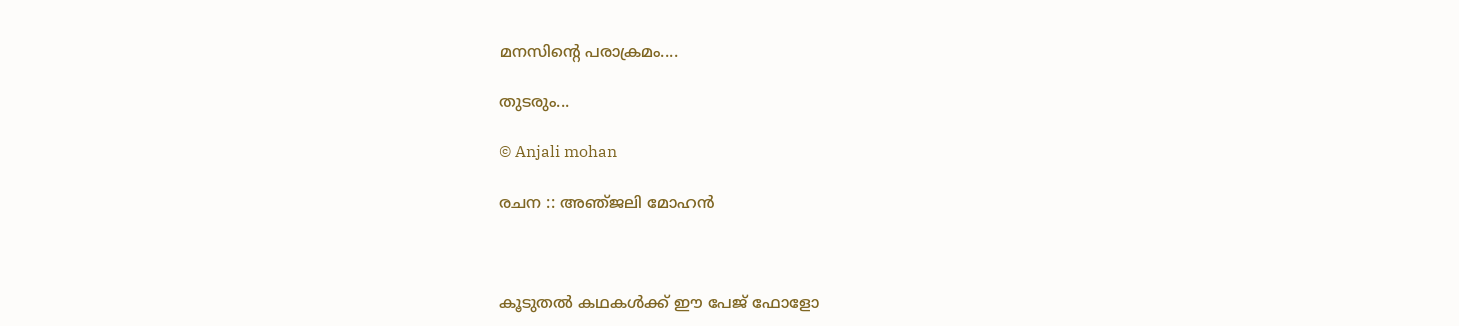മനസിന്റെ പരാക്രമം....

തുടരും...

© Anjali mohan

രചന :: അഞ്‌ജലി മോഹൻ



കൂടുതൽ കഥകൾക്ക് ഈ പേജ് ഫോളോ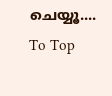ചെയ്യൂ....
To Top